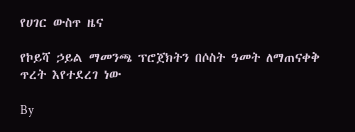የሀገር ውስጥ ዜና

የኮይሻ ኃይል ማመንጫ ፕሮጀክትን በሶስት ዓመት ለማጠናቀቅ ጥረት እየተደረገ ነው

By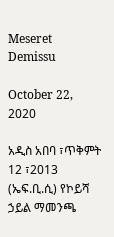Meseret Demissu

October 22, 2020

አዲስ አበባ ፣ጥቅምት 12 ፣2013 (ኤፍ.ቢ.ሲ) የኮይሻ ኃይል ማመንጫ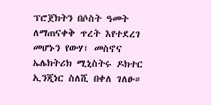ፕሮጀክትን በሶስት ዓመት ለማጠናቀቅ ጥረት እየተደረገ መሆኑን የውሃ፣ መስኖና ኤሌክትሪክ ሚኒስትሩ ዶክተር ኢንጂነር ስለሺ በቀለ ገለፁ።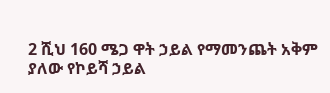2 ሺህ 160 ሜጋ ዋት ኃይል የማመንጨት አቅም ያለው የኮይሻ ኃይል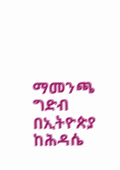ማመንጫ ግድብ በኢትዮጵያ ከሕዳሴ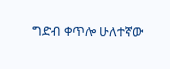ግድብ ቀጥሎ ሁለተኛው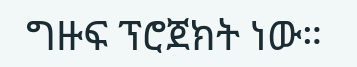ግዙፍ ፕሮጀክት ነው።